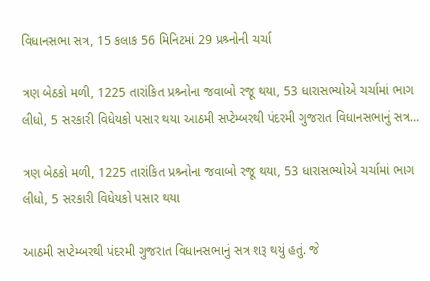વિધાનસભા સત્ર, 15 કલાક 56 મિનિટમાં 29 પ્રશ્ર્નોની ચર્ચા

ત્રણ બેઠકો મળી, 1225 તારાંકિત પ્રશ્ર્નોના જવાબો રજૂ થયા, 53 ધારાસભ્યોએ ચર્ચામાં ભાગ લીધો, 5 સરકારી વિધેયકો પસાર થયા આઠમી સપ્ટેમ્બરથી પંદરમી ગુજરાત વિધાનસભાનું સત્ર…

ત્રણ બેઠકો મળી, 1225 તારાંકિત પ્રશ્ર્નોના જવાબો રજૂ થયા, 53 ધારાસભ્યોએ ચર્ચામાં ભાગ લીધો, 5 સરકારી વિધેયકો પસાર થયા

આઠમી સપ્ટેમ્બરથી પંદરમી ગુજરાત વિધાનસભાનું સત્ર શરૂ થયું હતું. જે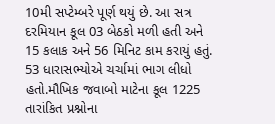10મી સપ્ટેમ્બરે પૂર્ણ થયું છે. આ સત્ર દરમિયાન કૂલ 03 બેઠકો મળી હતી અને 15 કલાક અને 56 મિનિટ કામ કરાયું હતું. 53 ધારાસભ્યોએ ચર્ચામાં ભાગ લીધો હતો.મૌખિક જવાબો માટેના કૂલ 1225 તારાંકિત પ્રશ્નોના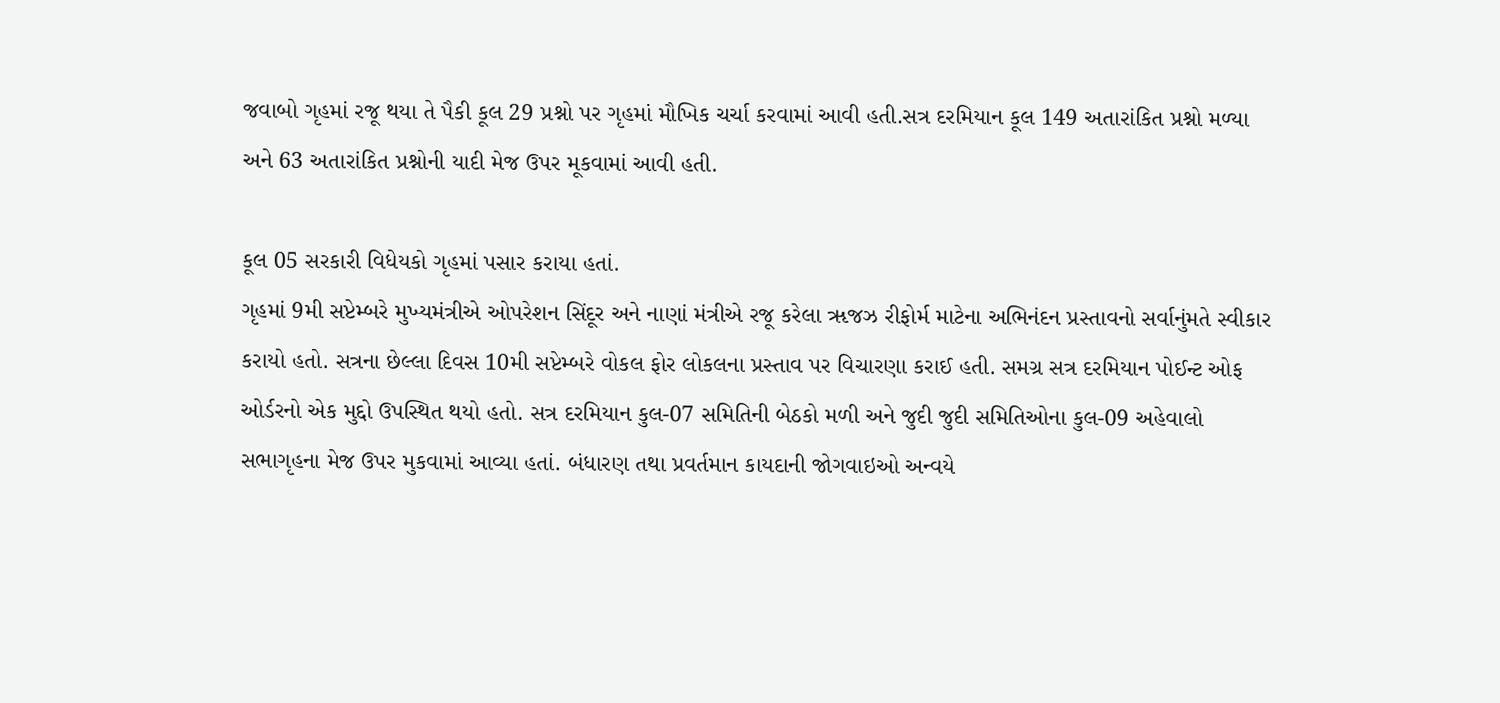જવાબો ગૃહમાં રજૂ થયા તે પૈકી કૂલ 29 પ્રશ્નો પર ગૃહમાં મૌખિક ચર્ચા કરવામાં આવી હતી.સત્ર દરમિયાન કૂલ 149 અતારાંકિત પ્રશ્નો મળ્યા અને 63 અતારાંકિત પ્રશ્નોની યાદી મેજ ઉપર મૂકવામાં આવી હતી.

કૂલ 05 સરકારી વિધેયકો ગૃહમાં પસાર કરાયા હતાં.
ગૃહમાં 9મી સપ્ટેમ્બરે મુખ્યમંત્રીએ ઓપરેશન સિંદૂર અને નાણાં મંત્રીએ રજૂ કરેલા ૠજઝ રીફોર્મ માટેના અભિનંદન પ્રસ્તાવનો સર્વાનુંમતે સ્વીકાર કરાયો હતો. સત્રના છેલ્લા દિવસ 10મી સપ્ટેમ્બરે વોકલ ફોર લોકલના પ્રસ્તાવ પર વિચારણા કરાઈ હતી. સમગ્ર સત્ર દરમિયાન પોઈન્ટ ઓફ ઓર્ડરનો એક મુદ્દો ઉપસ્થિત થયો હતો. સત્ર દરમિયાન કુલ-07 સમિતિની બેઠકો મળી અને જુદી જુદી સમિતિઓના કુલ-09 અહેવાલો સભાગૃહના મેજ ઉપર મુકવામાં આવ્યા હતાં. બંધારણ તથા પ્રવર્તમાન કાયદાની જોગવાઇઓ અન્વયે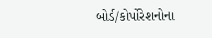બોર્ડ/કોર્પોરેશનોના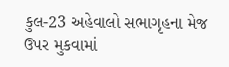કુલ-23 અહેવાલો સભાગૃહના મેજ ઉપર મુકવામાં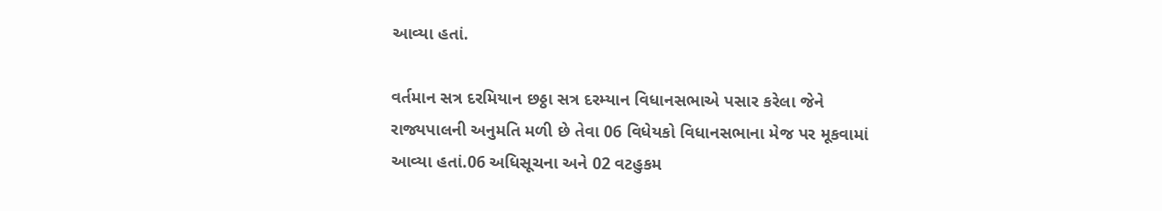આવ્યા હતાં.

વર્તમાન સત્ર દરમિયાન છઠ્ઠા સત્ર દરમ્યાન વિધાનસભાએ પસાર કરેલા જેને રાજ્યપાલની અનુમતિ મળી છે તેવા 06 વિધેયકો વિધાનસભાના મેજ પર મૂકવામાં આવ્યા હતાં.06 અધિસૂચના અને 02 વટહુકમ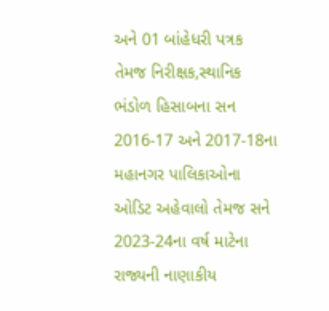અને 01 બાંહેધરી પત્રક તેમજ નિરીક્ષક,સ્થાનિક ભંડોળ હિસાબના સન 2016-17 અને 2017-18ના મહાનગર પાલિકાઓના ઓડિટ અહેવાલો તેમજ સને 2023-24ના વર્ષ માટેના રાજ્યની નાણાકીય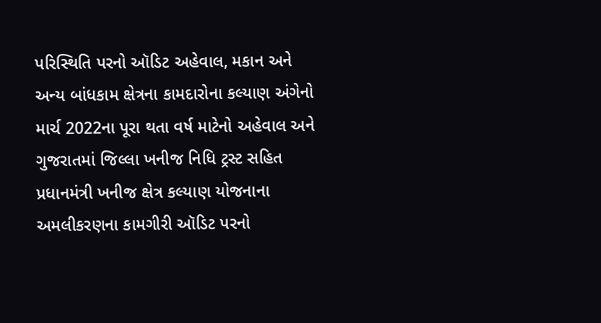પરિસ્થિતિ પરનો ઑડિટ અહેવાલ, મકાન અને અન્ય બાંધકામ ક્ષેત્રના કામદારોના કલ્યાણ અંગેનો માર્ચ 2022ના પૂરા થતા વર્ષ માટેનો અહેવાલ અને ગુજરાતમાં જિલ્લા ખનીજ નિધિ ટ્રસ્ટ સહિત પ્રધાનમંત્રી ખનીજ ક્ષેત્ર કલ્યાણ યોજનાના અમલીકરણના કામગીરી ઑડિટ પરનો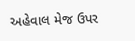અહેવાલ મેજ ઉપર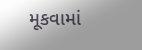મૂકવામાં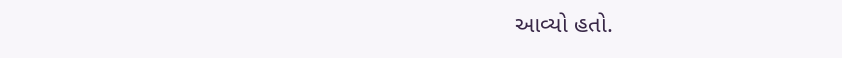આવ્યો હતો.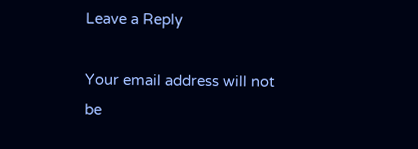Leave a Reply

Your email address will not be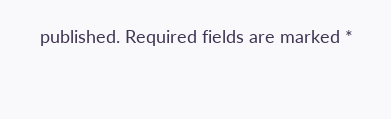published. Required fields are marked *